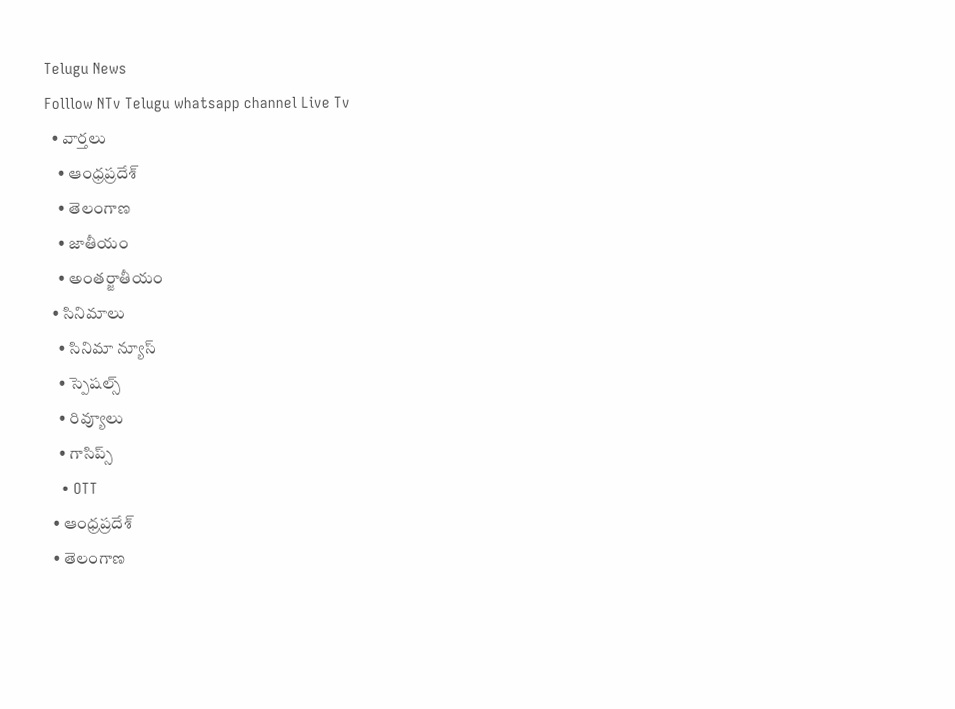Telugu News
Folllow NTv Telugu whatsapp channel Live Tv
  • వార్తలు
    • ఆంధ్రప్రదేశ్
    • తెలంగాణ
    • జాతీయం
    • అంతర్జాతీయం
  • సినిమాలు
    • సినిమా న్యూస్
    • స్పెషల్స్
    • రివ్యూలు
    • గాసిప్స్
    • OTT
  • ఆంధ్రప్రదేశ్
  • తెలంగాణ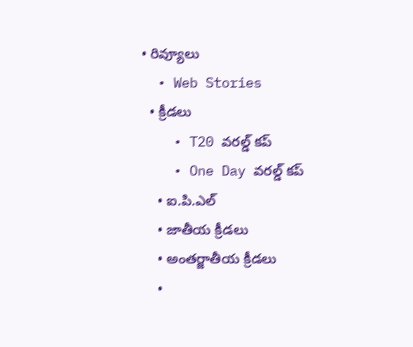• రివ్యూలు
  • Web Stories
  • క్రీడలు
    • T20 వరల్డ్ కప్
    • One Day వరల్డ్ కప్
    • ఐ.పి.ఎల్
    • జాతీయ క్రీడలు
    • అంతర్జాతీయ క్రీడలు
    •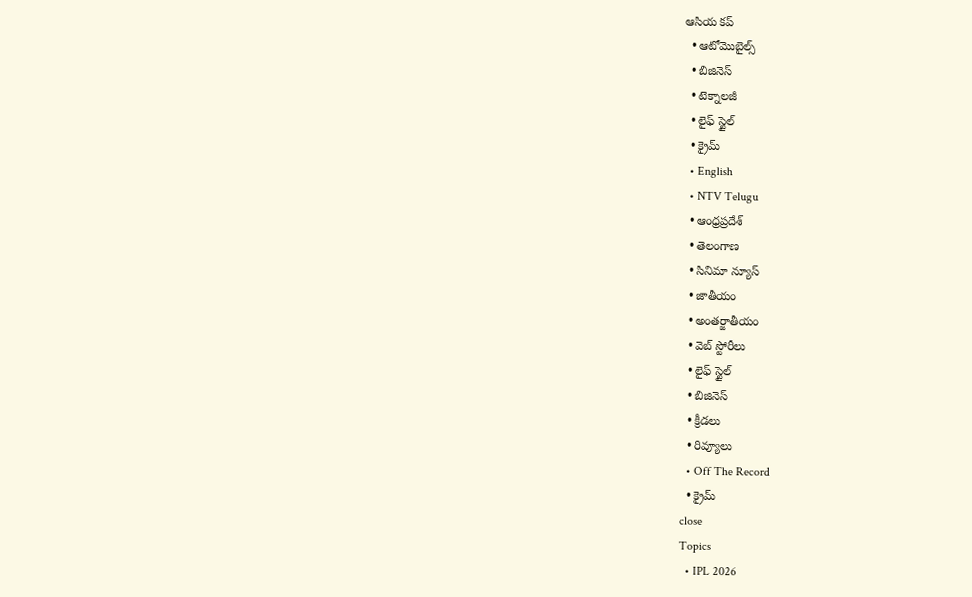ఆసియ కప్
  • ఆటోమొబైల్స్
  • బిజినెస్‌
  • టెక్నాలజీ
  • లైఫ్ స్టైల్
  • క్రైమ్
  • English
  • NTV Telugu
  • ఆంధ్రప్రదేశ్
  • తెలంగాణ
  • సినిమా న్యూస్
  • జాతీయం
  • అంతర్జాతీయం
  • వెబ్ స్టోరీలు
  • లైఫ్ స్టైల్
  • బిజినెస్‌
  • క్రీడలు
  • రివ్యూలు
  • Off The Record
  • క్రైమ్
close
Topics
  • IPL 2026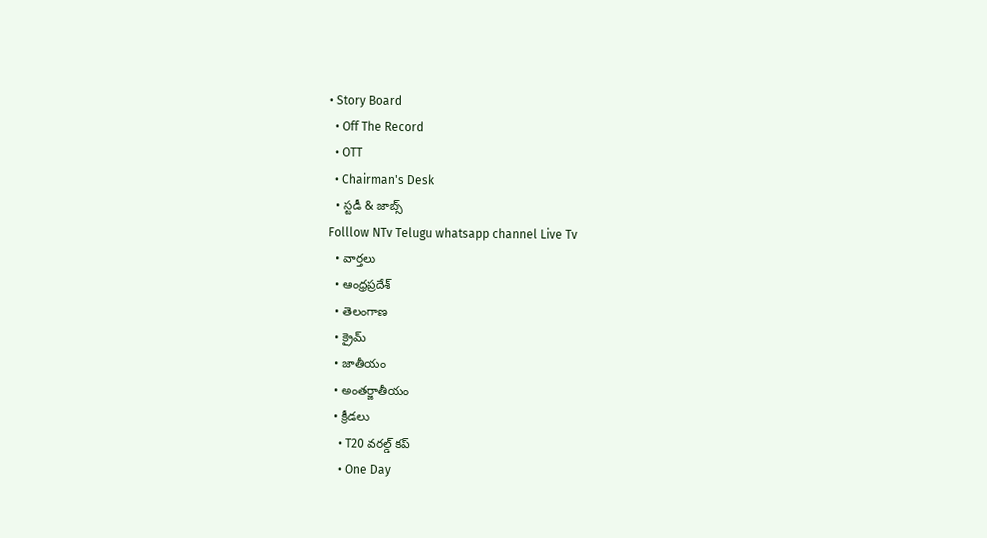• Story Board
  • Off The Record
  • OTT
  • Chairman's Desk
  • స్టడీ & జాబ్స్
Folllow NTv Telugu whatsapp channel Live Tv
  • వార్తలు
  • ఆంధ్రప్రదేశ్
  • తెలంగాణ
  • క్రైమ్
  • జాతీయం
  • అంతర్జాతీయం
  • క్రీడలు
    • T20 వరల్డ్ కప్
    • One Day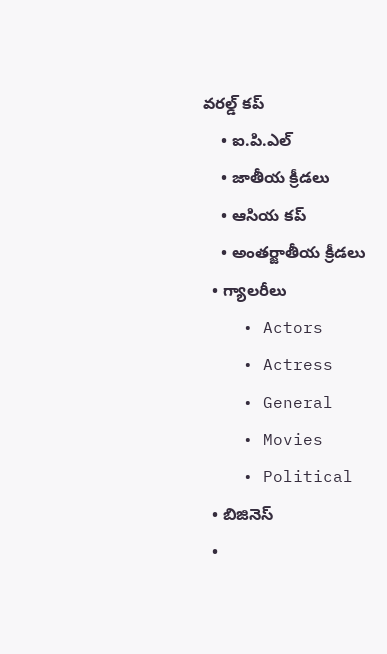వరల్డ్ కప్
    • ఐ.పి.ఎల్
    • జాతీయ క్రీడలు
    • ఆసియ కప్
    • అంతర్జాతీయ క్రీడలు
  • గ్యాలరీలు
    • Actors
    • Actress
    • General
    • Movies
    • Political
  • బిజినెస్‌
  •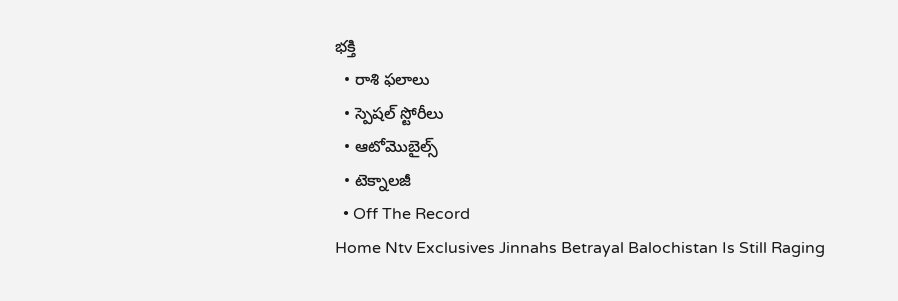భక్తి
  • రాశి ఫలాలు
  • స్పెషల్‌ స్టోరీలు
  • ఆటోమొబైల్స్
  • టెక్నాలజీ
  • Off The Record
Home Ntv Exclusives Jinnahs Betrayal Balochistan Is Still Raging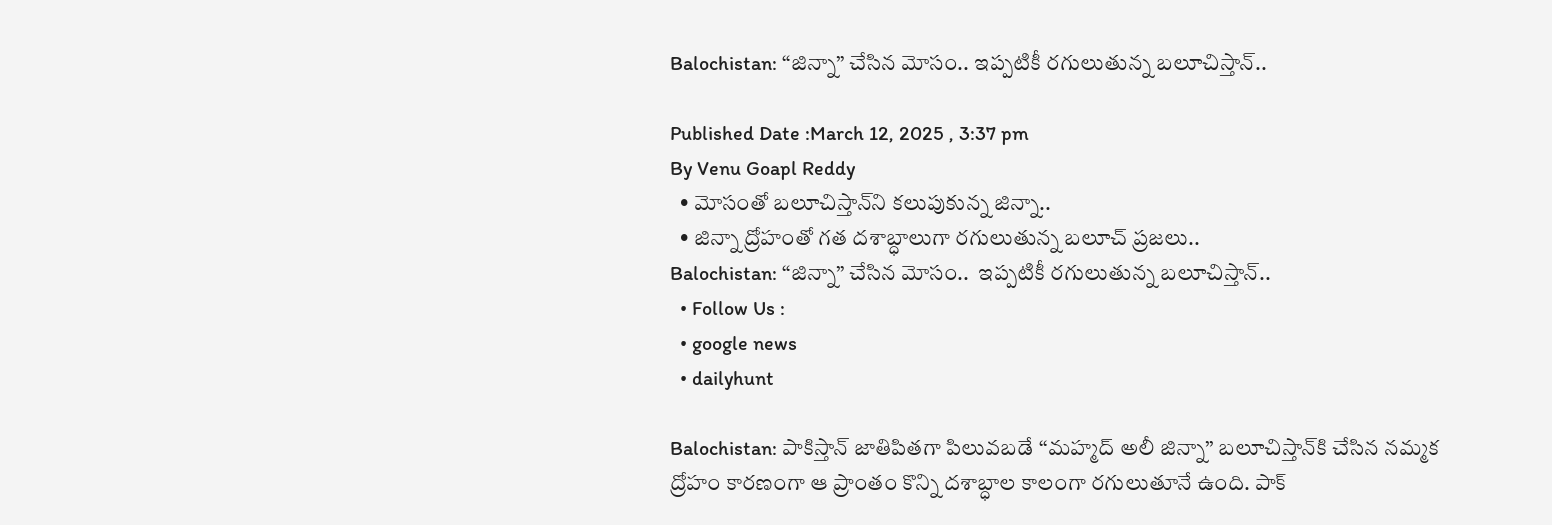Balochistan: “జిన్నా” చేసిన మోసం.. ఇప్పటికీ రగులుతున్న బలూచిస్తాన్..

Published Date :March 12, 2025 , 3:37 pm
By Venu Goapl Reddy
  • మోసంతో బలూచిస్తాన్‌ని కలుపుకున్న జిన్నా..
  • జిన్నా ద్రోహంతో గత దశాబ్ధాలుగా రగులుతున్న బలూచ్ ప్రజలు..
Balochistan: “జిన్నా” చేసిన మోసం..  ఇప్పటికీ రగులుతున్న బలూచిస్తాన్..
  • Follow Us :
  • google news
  • dailyhunt

Balochistan: పాకిస్తాన్ జాతిపితగా పిలువబడే ‘‘మహ్మద్ అలీ జిన్నా’’ బలూచిస్తాన్‌కి చేసిన నమ్మక ద్రోహం కారణంగా ఆ ప్రాంతం కొన్ని దశాబ్ధాల కాలంగా రగులుతూనే ఉంది. పాక్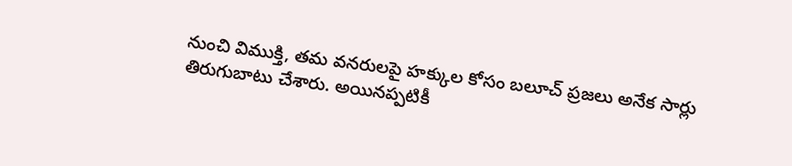నుంచి విముక్తి, తమ వనరులపై హక్కుల కోసం బలూచ్ ప్రజలు అనేక సార్లు తిరుగుబాటు చేశారు. అయినప్పటికీ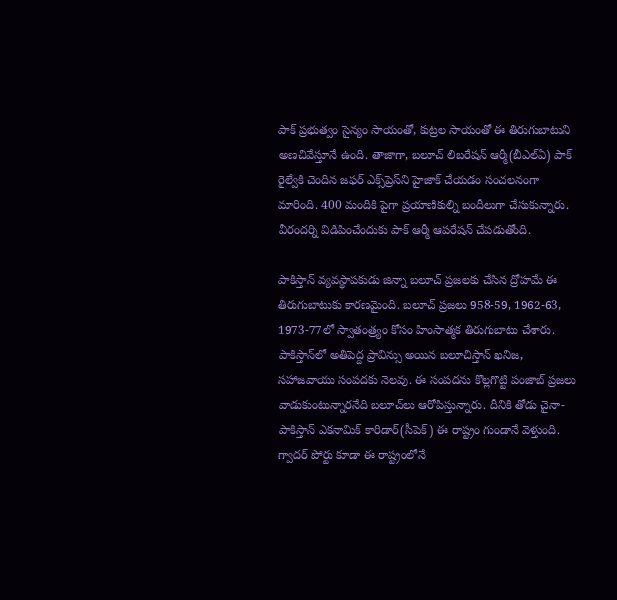పాక్ ప్రభుత్వం సైన్యం సాయంతో, కుట్రల సాయంతో ఈ తిరుగుబాటుని అణచివేస్తూనే ఉంది. తాజాగా, బలూచ్ లిబరేషన్ ఆర్మీ(బీఎల్ఏ) పాక్ రైల్వేకి చెందిన జఫర్ ఎక్స్‌ప్రెస్‌ని హైజాక్ చేయడం సంచలనంగా మారింది. 400 మందికి పైగా ప్రయాణికుల్ని బందీలుగా చేసుకున్నారు. వీరందర్ని విడిపించేందుకు పాక్ ఆర్మీ ఆపరేషన్ చేపడుతోంది.

పాకిస్తాన్ వ్యవస్థాపకుడు జిన్నా బలూచ్ ప్రజలకు చేసిన ద్రోహమే ఈ తిరుగుబాటుకు కారణమైంది. బలూచ్ ప్రజలు 958-59, 1962-63, 1973-77లో స్వాతంత్ర్యం కోసం హింసాత్మక తిరుగుబాటు చేశారు. పాకిస్తాన్‌లో అతిపెద్ద ప్రావిన్సు అయిన బలూచిస్తాన్ ఖనిజ, సహాజవాయు సంపదకు నెలవు. ఈ సంపదను కొల్లగొట్టి పంజాబ్ ప్రజలు వాడుకుంటున్నారనేది బలూచ్‌లు ఆరోపిస్తున్నారు. దీనికి తోడు చైనా-పాకిస్తాన్ ఎకనామిక్ కారిడార్(సీపెక్) ఈ రాష్ట్రం గుండానే వెళ్తుంది. గ్వాదర్ పోర్టు కూడా ఈ రాష్ట్రంలోనే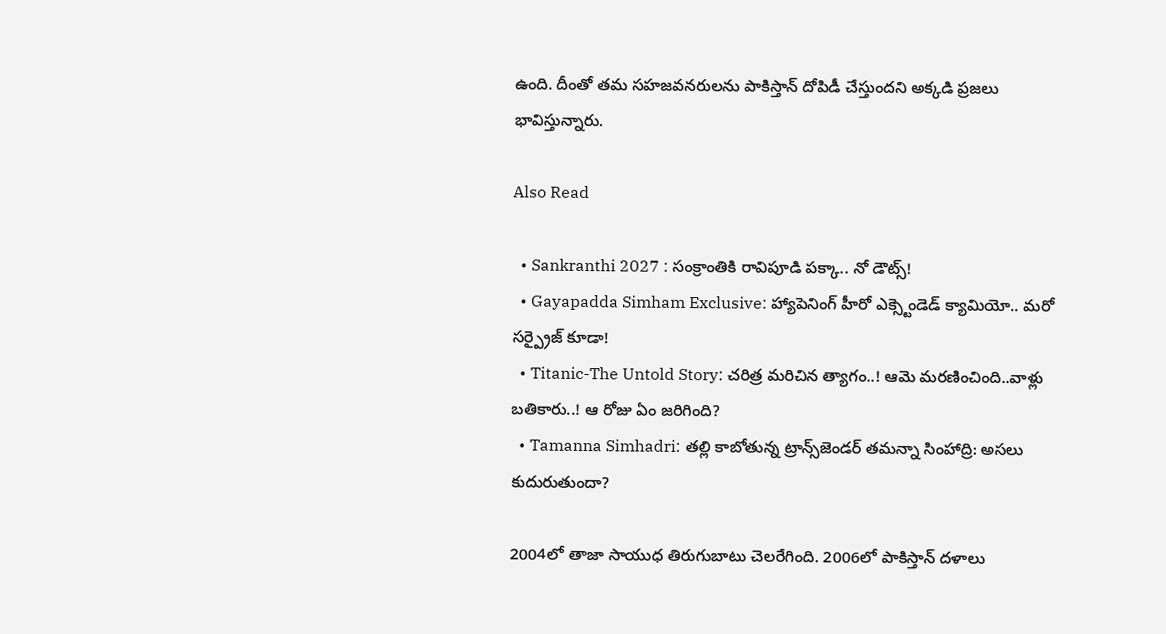ఉంది. దీంతో తమ సహజవనరులను పాకిస్తాన్ దోపిడీ చేస్తుందని అక్కడి ప్రజలు భావిస్తున్నారు.

Also Read

  • Sankranthi 2027 : సంక్రాంతికి రావిపూడి పక్కా.. నో డౌట్స్!
  • Gayapadda Simham Exclusive: హ్యాపెనింగ్ హీరో ఎక్స్టెండెడ్ క్యామియో.. మరో సర్ప్రైజ్ కూడా!
  • Titanic-The Untold Story: చరిత్ర మరిచిన త్యాగం..! ఆమె మరణించింది..వాళ్లు బతికారు..! ఆ రోజు ఏం జరిగింది?
  • Tamanna Simhadri: తల్లి కాబోతున్న ట్రాన్స్‌జెండర్ తమన్నా సింహాద్రి: అసలు కుదురుతుందా?

2004లో తాజా సాయుధ తిరుగుబాటు చెలరేగింది. 2006లో పాకిస్తాన్ దళాలు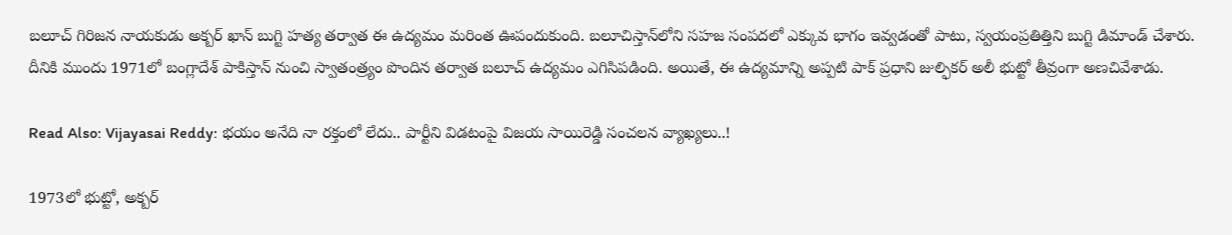బలూచ్ గిరిజన నాయకుడు అక్బర్ ఖాన్ బుగ్టి హత్య తర్వాత ఈ ఉద్యమం మరింత ఊపందుకుంది. బలూచిస్తాన్‌లోని సహజ సంపదలో ఎక్కువ భాగం ఇవ్వడంతో పాటు, స్వయంప్రతిత్తిని బుగ్టి డిమాండ్ చేశారు. దీనికి ముందు 1971లో బంగ్లాదేశ్ పాకిస్తాన్ నుంచి స్వాతంత్ర్యం పొందిన తర్వాత బలూచ్ ఉద్యమం ఎగిసిపడింది. అయితే, ఈ ఉద్యమాన్ని అప్పటి పాక్ ప్రధాని జుల్ఫికర్ అలీ భుట్టో తీవ్రంగా అణచివేశాడు.

Read Also: Vijayasai Reddy: భయం అనేది నా రక్తంలో లేదు.. పార్టీని విడటంపై విజయ సాయిరెడ్డి సంచలన వ్యాఖ్యలు..!

1973లో భుట్టో, అక్బర్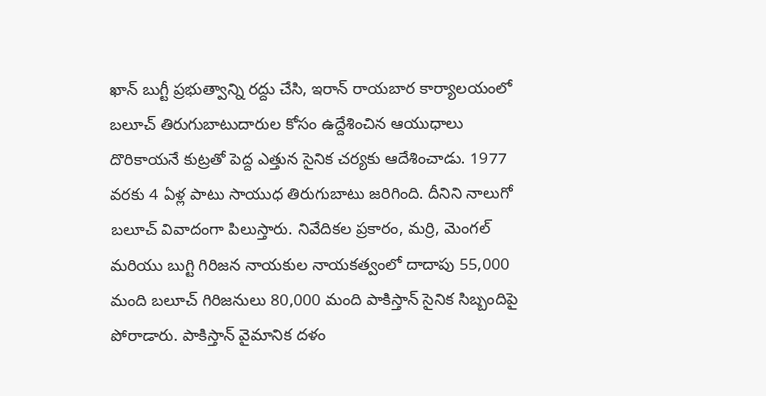ఖాన్ బుగ్టీ ప్రభుత్వాన్ని రద్దు చేసి, ఇరాన్ రాయబార కార్యాలయంలో బలూచ్ తిరుగుబాటుదారుల కోసం ఉద్దేశించిన ఆయుధాలు దొరికాయనే కుట్రతో పెద్ద ఎత్తున సైనిక చర్యకు ఆదేశించాడు. 1977 వరకు 4 ఏళ్ల పాటు సాయుధ తిరుగుబాటు జరిగింది. దీనిని నాలుగో బలూచ్ వివాదంగా పిలుస్తారు. నివేదికల ప్రకారం, మర్రి, మెంగల్ మరియు బుగ్టి గిరిజన నాయకుల నాయకత్వంలో దాదాపు 55,000 మంది బలూచ్ గిరిజనులు 80,000 మంది పాకిస్తాన్ సైనిక సిబ్బందిపై పోరాడారు. పాకిస్తాన్ వైమానిక దళం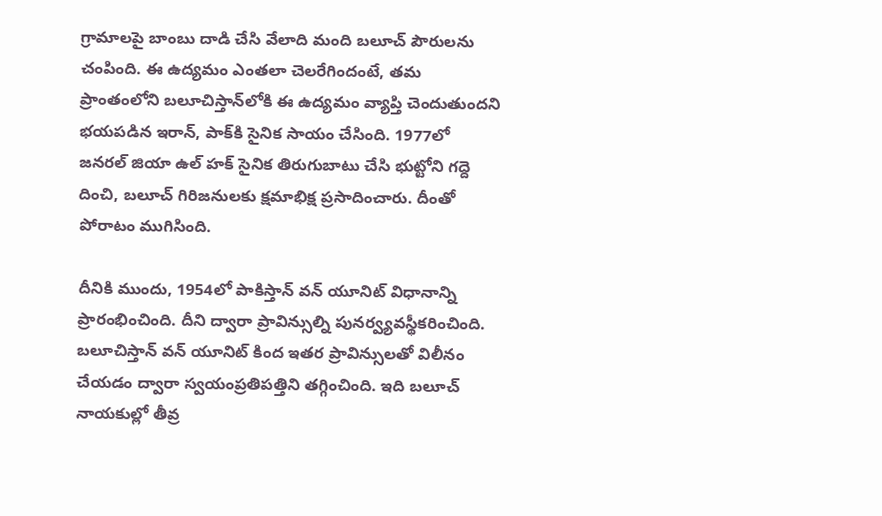గ్రామాలపై బాంబు దాడి చేసి వేలాది మంది బలూచ్ పౌరులను చంపింది. ఈ ఉద్యమం ఎంతలా చెలరేగిందంటే, తమ ప్రాంతంలోని బలూచిస్తాన్‌లోకి ఈ ఉద్యమం వ్యాప్తి చెందుతుందని భయపడిన ఇరాన్, పాక్‌కి సైనిక సాయం చేసింది. 1977లో జనరల్ జియా ఉల్ హక్ సైనిక తిరుగుబాటు చేసి భుట్టోని గద్దె దించి, బలూచ్ గిరిజనులకు క్షమాభిక్ష ప్రసాదించారు. దీంతో పోరాటం ముగిసింది.

దీనికి ముందు, 1954లో పాకిస్తాన్ వన్ యూనిట్ విధానాన్ని ప్రారంభించింది. దీని ద్వారా ప్రావిన్సుల్ని పునర్వ్యవస్థీకరించింది. బలూచిస్తాన్ వన్ యూనిట్ కింద ఇతర ప్రావిన్సులతో విలీనం చేయడం ద్వారా స్వయంప్రతిపత్తిని తగ్గించింది. ఇది బలూచ్ నాయకుల్లో తీవ్ర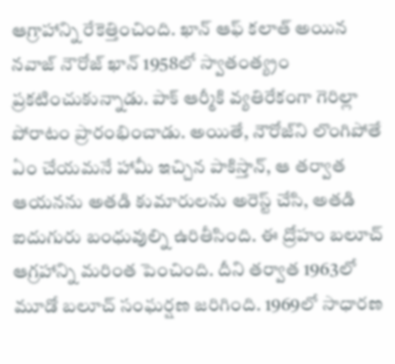ఆగ్రాహాన్ని రేకెత్తించింది. ఖాన్ ఆఫ్ కలాత్ అయిన నవాజ్ నౌరోజ్ ఖాన్ 1958లో స్వాతంత్య్రం ప్రకటించుకున్నాడు. పాక్ ఆర్మీకి వ్యతిరేకంగా గెరిల్లా పోరాటం ప్రారంభించాడు. అయితే, నౌరోజ్‌ని లొంగిపోతే ఏం చేయమనే హామీ ఇచ్చిన పాకిస్తాన్, ఆ తర్వాత ఆయనను అతడి కుమారులను అరెస్ట్ చేసి, అతడి ఐదుగురు బంధువుల్ని ఉరితీసింది. ఈ ద్రోహం బలూచ్ ఆగ్రహాన్ని మరింత పెంచింది. దీని తర్వాత 1963లో మూడో బలూచ్ సంఘర్షణ జరిగింది. 1969లో సాధారణ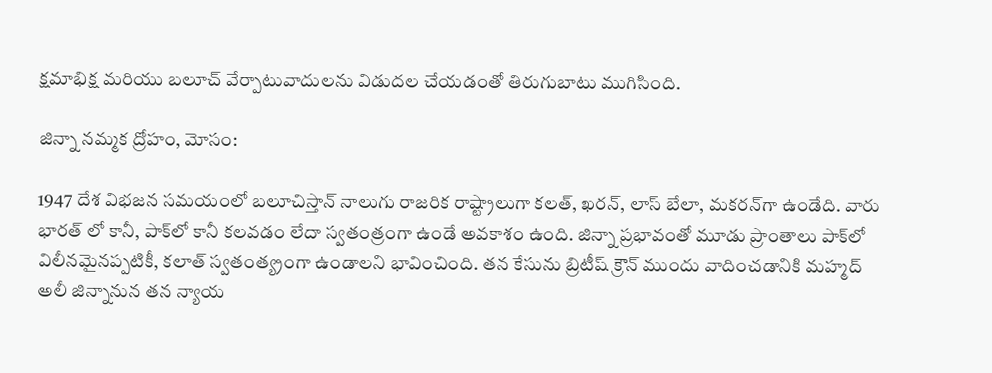క్షమాభిక్ష మరియు బలూచ్ వేర్పాటువాదులను విడుదల చేయడంతో తిరుగుబాటు ముగిసింది.

జిన్నా నమ్మక ద్రోహం, మోసం:

1947 దేశ విభజన సమయంలో బలూచిస్తాన్ నాలుగు రాజరిక రాష్ట్రాలుగా కలత్, ఖరన్, లాస్ బేలా, మకరన్‌గా ఉండేది. వారు భారత్ లో కానీ, పాక్‌లో కానీ కలవడం లేదా స్వతంత్రంగా ఉండే అవకాశం ఉంది. జిన్నా ప్రభావంతో మూడు ప్రాంతాలు పాక్‌లో విలీనమైనప్పటికీ, కలాత్ స్వతంత్య్రంగా ఉండాలని భావించింది. తన కేసును బ్రిటీష్ క్రౌన్ ముందు వాదించడానికి మహ్మద్ అలీ జిన్నానున తన న్యాయ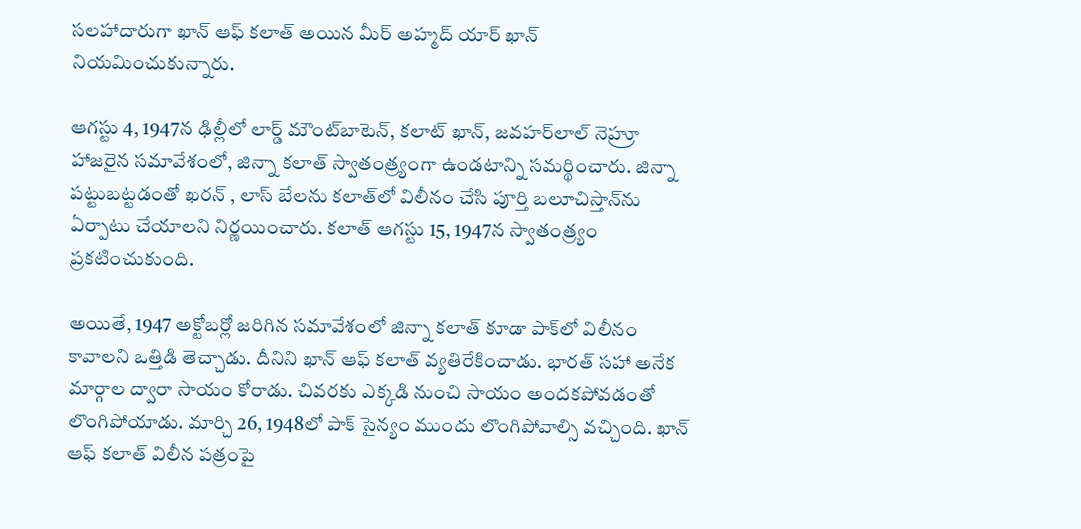సలహాదారుగా ఖాన్ ఆఫ్ కలాత్ అయిన మీర్ అహ్మద్ యార్ ఖాన్ నియమించుకున్నారు.

ఆగస్టు 4, 1947న ఢిల్లీలో లార్డ్ మౌంట్‌బాటెన్, కలాట్ ఖాన్, జవహర్‌లాల్ నెహ్రూ హాజరైన సమావేశంలో, జిన్నా కలాత్ స్వాతంత్ర్యంగా ఉండటాన్ని సమర్థించారు. జిన్నా పట్టుబట్టడంతో ఖరన్ , లాస్ బేలను కలాత్‌లో విలీనం చేసి పూర్తి బలూచిస్తాన్‌ను ఏర్పాటు చేయాలని నిర్ణయించారు. కలాత్ ఆగస్టు 15, 1947న స్వాతంత్ర్యం ప్రకటించుకుంది.

అయితే, 1947 అక్టోబర్లో జరిగిన సమావేశంలో జిన్నా కలాత్ కూడా పాక్‌లో విలీనం కావాలని ఒత్తిడి తెచ్చాడు. దీనిని ఖాన్ ఆఫ్ కలాత్ వ్యతిరేకించాడు. భారత్ సహా అనేక మార్గాల ద్వారా సాయం కోరాడు. చివరకు ఎక్కడి నుంచి సాయం అందకపోవడంతో లొంగిపోయాడు. మార్చి 26, 1948లో పాక్ సైన్యం ముందు లొంగిపోవాల్సి వచ్చింది. ఖాన్ ఆఫ్ కలాత్ విలీన పత్రంపై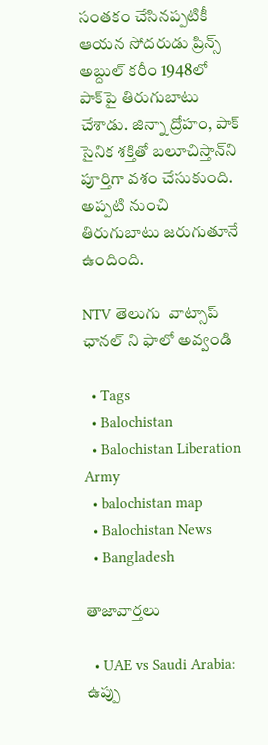సంతకం చేసినప్పటికీ ఆయన సోదరుడు ప్రిన్స్ అబ్దుల్ కరీం 1948లో పాక్‌పై తిరుగుబాటు చేశాడు. జిన్నా ద్రోహం, పాక్ సైనిక శక్తితో బలూచిస్తాన్‌ని పూర్తిగా వశం చేసుకుంది. అప్పటి నుంచి తిరుగుబాటు జరుగుతూనే ఉందింది.

NTV తెలుగు  వాట్సాప్ ఛానల్ ని ఫాలో అవ్వండి

  • Tags
  • Balochistan
  • Balochistan Liberation Army
  • balochistan map
  • Balochistan News
  • Bangladesh

తాజావార్తలు

  • UAE vs Saudi Arabia: ఉప్పు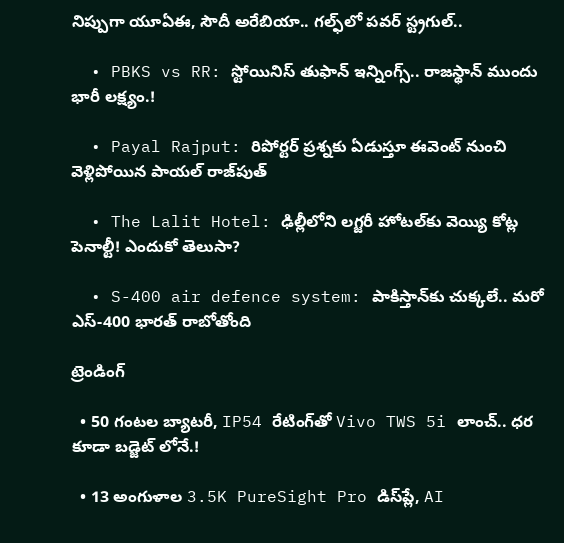నిప్పుగా యూఏఈ, సౌదీ అరేబియా.. గల్ఫ్‌లో పవర్ స్ట్రగుల్..

  • PBKS vs RR: స్టోయినిస్ తుఫాన్‌ ఇన్నింగ్స్.. రాజస్థాన్‌ ముందు భారీ లక్ష్యం.!

  • Payal Rajput: రిపోర్టర్ ప్రశ్నకు ఏడుస్తూ ఈవెంట్ నుంచి వెళ్లిపోయిన పాయల్ రాజ్‌పుత్

  • The Lalit Hotel: ఢిల్లీలోని లగ్జరీ హోటల్‌కు వెయ్యి కోట్ల పెనాల్టీ! ఎందుకో తెలుసా?

  • S-400 air defence system: పాకిస్తాన్‌కు చుక్కలే.. మరో ఎస్-400 భారత్ రాబోతోంది

ట్రెండింగ్‌

  • 50 గంటల బ్యాటరీ, IP54 రేటింగ్‌తో Vivo TWS 5i లాంచ్.. ధర కూడా బడ్జెట్ లోనే.!

  • 13 అంగుళాల 3.5K PureSight Pro డిస్‌ప్లే, AI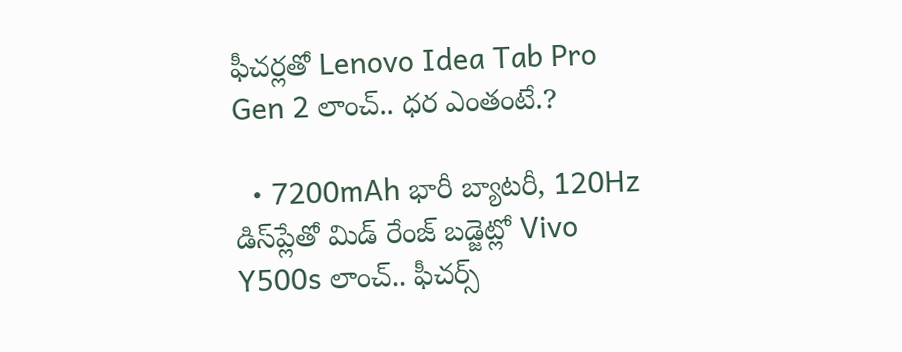ఫీచర్లతో Lenovo Idea Tab Pro Gen 2 లాంచ్.. ధర ఎంతంటే.?

  • 7200mAh భారీ బ్యాటరీ, 120Hz డిస్‌ప్లేతో మిడ్ రేంజ్ బడ్జెట్లో Vivo Y500s లాంచ్.. ఫీచర్స్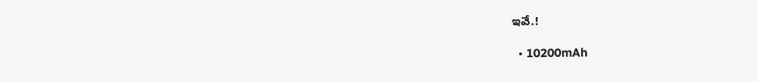ఇవే.!

  • 10200mAh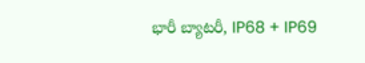భారీ బ్యాటరీ, IP68 + IP69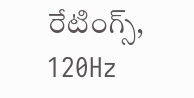రేటింగ్స్‌, 120Hz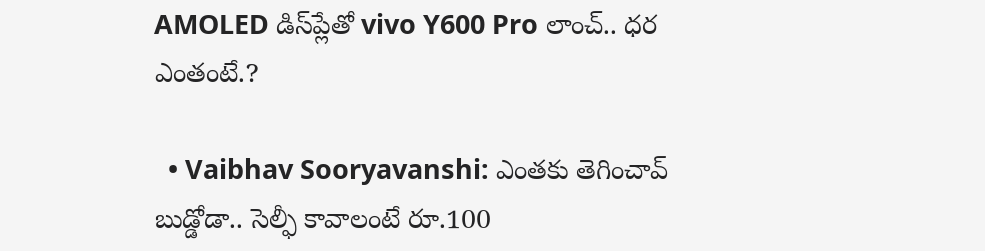AMOLED డిస్‌ప్లేతో vivo Y600 Pro లాంచ్.. ధర ఎంతంటే.?

  • Vaibhav Sooryavanshi: ఎంతకు తెగించావ్ బుడ్డోడా.. సెల్ఫీ కావాలంటే రూ.100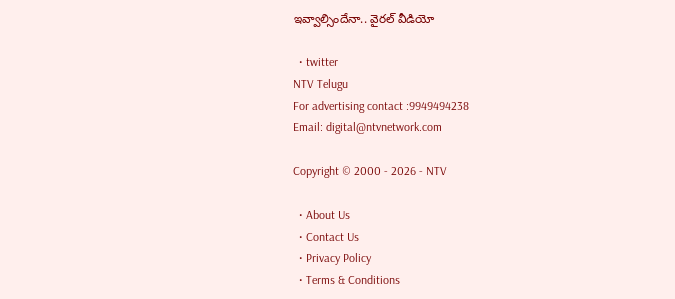ఇవ్వాల్సిందేనా.. వైరల్ వీడియో

  • twitter
NTV Telugu
For advertising contact :9949494238
Email: digital@ntvnetwork.com

Copyright © 2000 - 2026 - NTV

  • About Us
  • Contact Us
  • Privacy Policy
  • Terms & Conditions